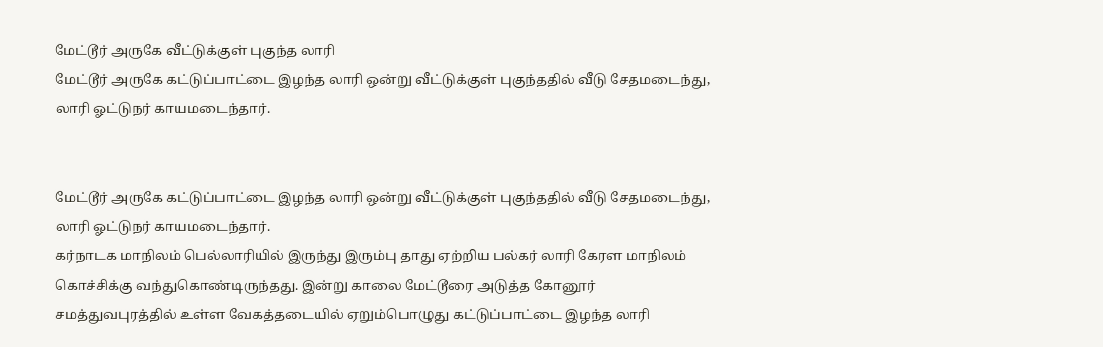மேட்டூர் அருகே வீட்டுக்குள் புகுந்த லாரி
மேட்டூர் அருகே கட்டுப்பாட்டை இழந்த லாரி ஒன்று வீட்டுக்குள் புகுந்ததில் வீடு சேதமடைந்து, லாரி ஓட்டுநர் காயமடைந்தார்.


மேட்டூர் அருகே கட்டுப்பாட்டை இழந்த லாரி ஒன்று வீட்டுக்குள் புகுந்ததில் வீடு சேதமடைந்து, லாரி ஓட்டுநர் காயமடைந்தார்.
கர்நாடக மாநிலம் பெல்லாரியில் இருந்து இரும்பு தாது ஏற்றிய பல்கர் லாரி கேரள மாநிலம் கொச்சிக்கு வந்துகொண்டிருந்தது. இன்று காலை மேட்டூரை அடுத்த கோனூர் சமத்துவபுரத்தில் உள்ள வேகத்தடையில் ஏறும்பொழுது கட்டுப்பாட்டை இழந்த லாரி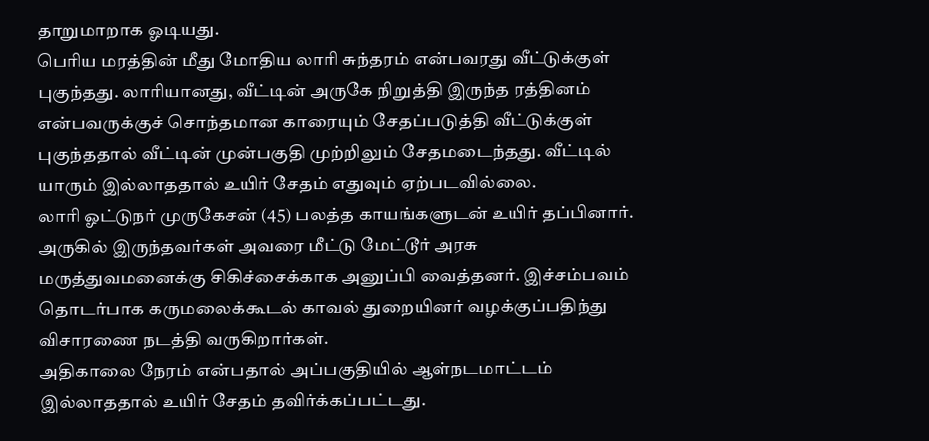தாறுமாறாக ஓடியது.
பெரிய மரத்தின் மீது மோதிய லாரி சுந்தரம் என்பவரது வீட்டுக்குள் புகுந்தது. லாரியானது, வீட்டின் அருகே நிறுத்தி இருந்த ரத்தினம் என்பவருக்குச் சொந்தமான காரையும் சேதப்படுத்தி வீட்டுக்குள் புகுந்ததால் வீட்டின் முன்பகுதி முற்றிலும் சேதமடைந்தது. வீட்டில் யாரும் இல்லாததால் உயிர் சேதம் எதுவும் ஏற்படவில்லை.
லாரி ஓட்டுநர் முருகேசன் (45) பலத்த காயங்களுடன் உயிர் தப்பினார். அருகில் இருந்தவர்கள் அவரை மீட்டு மேட்டூர் அரசு மருத்துவமனைக்கு சிகிச்சைக்காக அனுப்பி வைத்தனர். இச்சம்பவம் தொடர்பாக கருமலைக்கூடல் காவல் துறையினர் வழக்குப்பதிந்து விசாரணை நடத்தி வருகிறார்கள்.
அதிகாலை நேரம் என்பதால் அப்பகுதியில் ஆள்நடமாட்டம் இல்லாததால் உயிர் சேதம் தவிர்க்கப்பட்டது.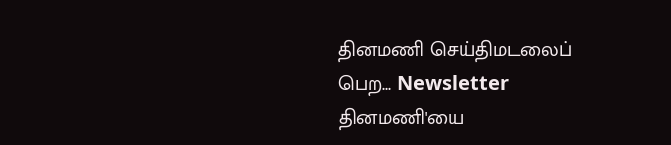தினமணி செய்திமடலைப் பெற... Newsletter
தினமணி'யை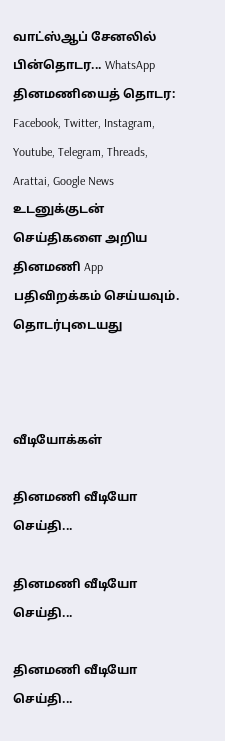வாட்ஸ்ஆப் சேனலில் பின்தொடர... WhatsApp
தினமணியைத் தொடர: Facebook, Twitter, Instagram, Youtube, Telegram, Threads, Arattai, Google News
உடனுக்குடன் செய்திகளை அறிய தினமணி App பதிவிறக்கம் செய்யவும்.
தொடர்புடையது



வீடியோக்கள்

தினமணி வீடியோ செய்தி...

தினமணி வீடியோ செய்தி...

தினமணி வீடியோ செய்தி...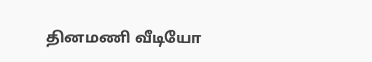தினமணி வீடியோ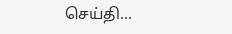செய்தி...